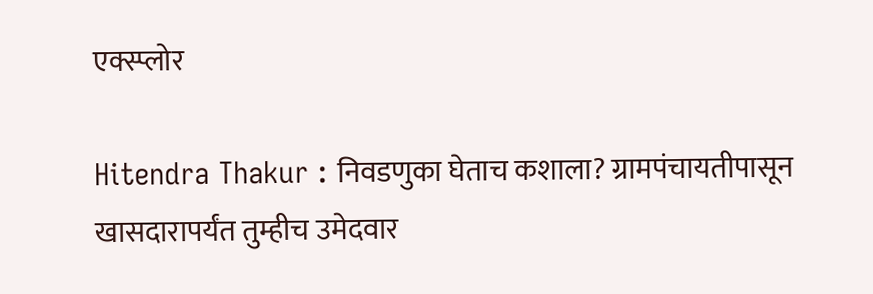एक्स्प्लोर

Hitendra Thakur : निवडणुका घेताच कशाला? ग्रामपंचायतीपासून खासदारापर्यंत तुम्हीच उमेदवार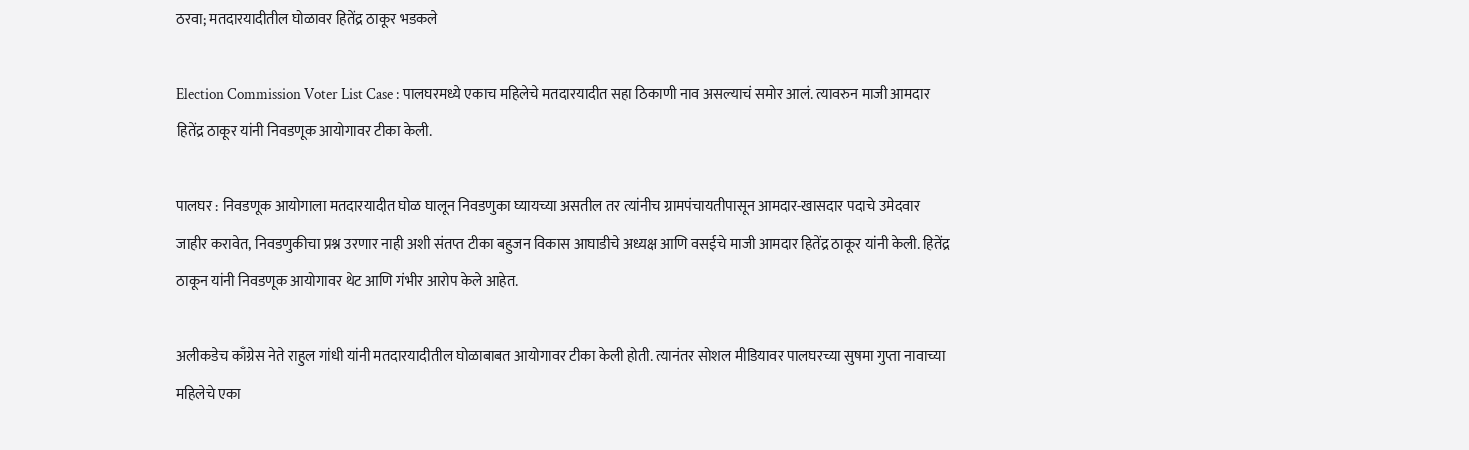ठरवा; मतदारयादीतील घोळावर हितेंद्र ठाकूर भडकले

Election Commission Voter List Case : पालघरमध्ये एकाच महिलेचे मतदारयादीत सहा ठिकाणी नाव असल्याचं समोर आलं. त्यावरुन माजी आमदार हितेंद्र ठाकूर यांनी निवडणूक आयोगावर टीका केली.

पालघर : निवडणूक आयोगाला मतदारयादीत घोळ घालून निवडणुका घ्यायच्या असतील तर त्यांनीच ग्रामपंचायतीपासून आमदार-खासदार पदाचे उमेदवार जाहीर करावेत, निवडणुकीचा प्रश्न उरणार नाही अशी संतप्त टीका बहुजन विकास आघाडीचे अध्यक्ष आणि वसईचे माजी आमदार हितेंद्र ठाकूर यांनी केली. हितेंद्र ठाकून यांनी निवडणूक आयोगावर थेट आणि गंभीर आरोप केले आहेत.

अलीकडेच काँग्रेस नेते राहुल गांधी यांनी मतदारयादीतील घोळाबाबत आयोगावर टीका केली होती. त्यानंतर सोशल मीडियावर पालघरच्या सुषमा गुप्ता नावाच्या महिलेचे एका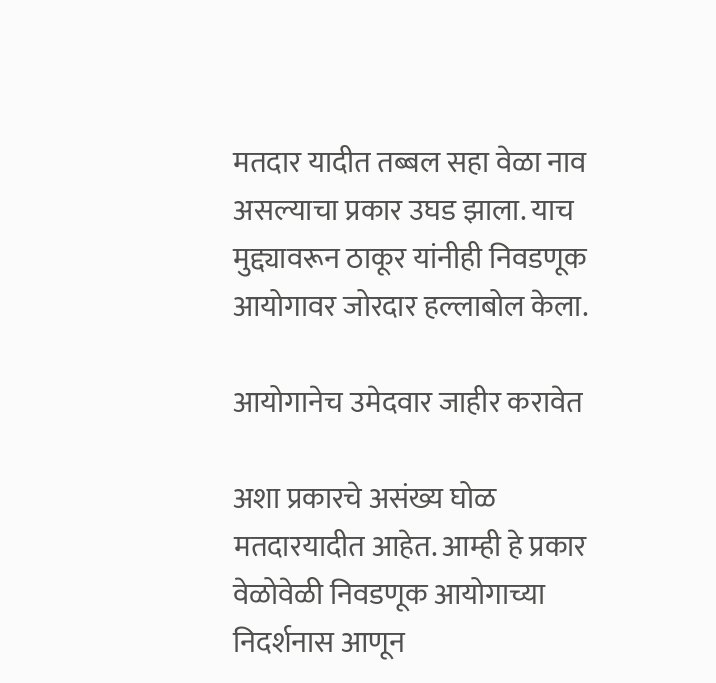मतदार यादीत तब्बल सहा वेळा नाव असल्याचा प्रकार उघड झाला. याच मुद्द्यावरून ठाकूर यांनीही निवडणूक आयोगावर जोरदार हल्लाबोल केला.

आयोगानेच उमेदवार जाहीर करावेत

अशा प्रकारचे असंख्य घोळ मतदारयादीत आहेत. आम्ही हे प्रकार वेळोवेळी निवडणूक आयोगाच्या निदर्शनास आणून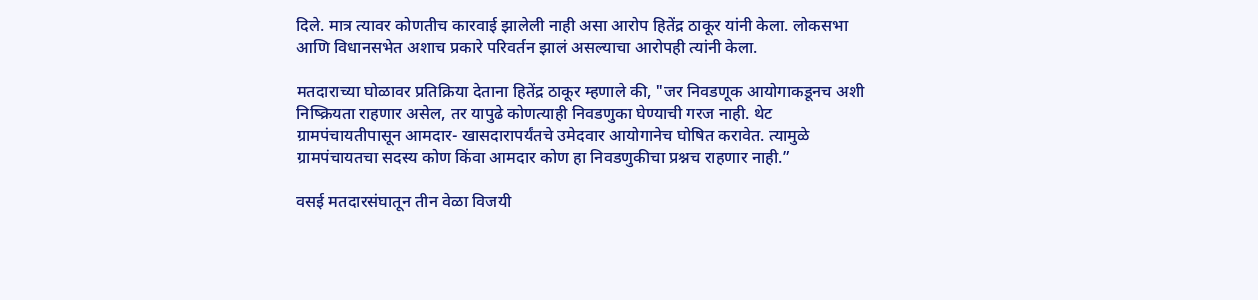दिले. मात्र त्यावर कोणतीच कारवाई झालेली नाही असा आरोप हितेंद्र ठाकूर यांनी केला. लोकसभा आणि विधानसभेत अशाच प्रकारे परिवर्तन झालं असल्याचा आरोपही त्यांनी केला.

मतदाराच्या घोळावर प्रतिक्रिया देताना हितेंद्र ठाकूर म्हणाले की, "जर निवडणूक आयोगाकडूनच अशी निष्क्रियता राहणार असेल, तर यापुढे कोणत्याही निवडणुका घेण्याची गरज नाही. थेट ग्रामपंचायतीपासून आमदार- खासदारापर्यंतचे उमेदवार आयोगानेच घोषित करावेत. त्यामुळे ग्रामपंचायतचा सदस्य कोण किंवा आमदार कोण हा निवडणुकीचा प्रश्नच राहणार नाही.”

वसई मतदारसंघातून तीन वेळा विजयी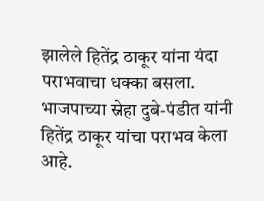झालेले हितेंद्र ठाकूर यांना यंदा पराभवाचा धक्का बसला. भाजपाच्या स्नेहा दुबे-पंडीत यांनी हितेंद्र ठाकूर यांचा पराभव केला आहे.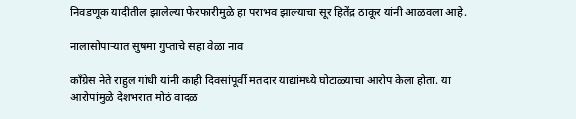निवडणूक यादीतील झालेल्या फेरफारीमुळे हा पराभव झाल्याचा सूर हितेंद्र ठाकूर यांनी आळवला आहे.

नालासोपाऱ्यात सुषमा गुप्ताचे सहा वेळा नाव

काँग्रेस नेते राहुल गांधी यांनी काही दिवसांपूर्वी मतदार याद्यांमध्ये घोटाळ्याचा आरोप केला होता. या आरोपांमुळे देशभरात मोठं वादळ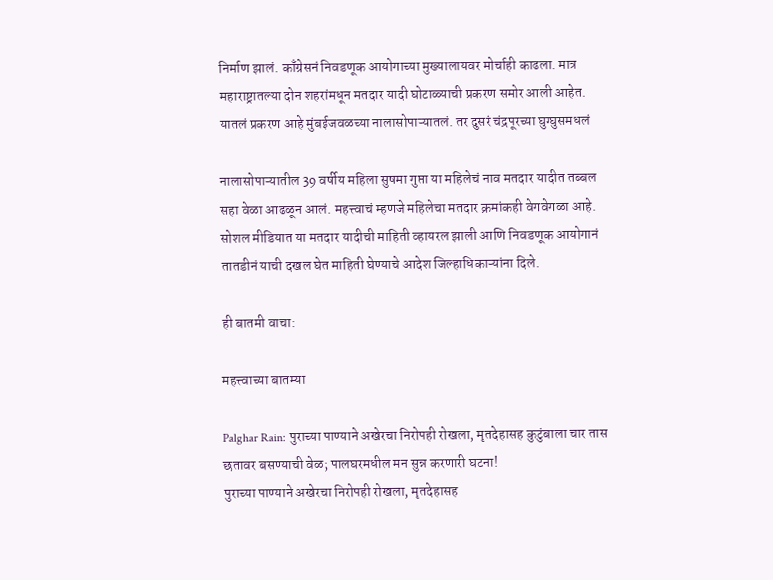निर्माण झालं. काँग्रेसनं निवडणूक आयोगाच्या मुख्यालायवर मोर्चाही काढला. मात्र महाराष्ट्रातल्या दोन शहरांमधून मतदार यादी घोटाळ्याची प्रकरण समोर आली आहेत. यातलं प्रकरण आहे मुंबईजवळच्या नालासोपाऱ्यातलं. तर दुसरं चंद्रपूरच्या घुग्घुसमधलं

नालासोपाऱ्यातील 39 वर्षीय महिला सुषमा गुप्ता या महिलेचं नाव मतदार यादीत तब्बल सहा वेळा आढळून आलं. महत्त्वाचं म्हणजे महिलेचा मतदार क्रमांकही वेगवेगळा आहे. सोशल मीडियात या मतदार यादीची माहिती व्हायरल झाली आणि निवडणूक आयोगानं तातडीनं याची दखल घेत माहिती घेण्याचे आदेश जिल्हाधिकाऱ्यांना दिले.

ही बातमी वाचा:

महत्त्वाच्या बातम्या

Palghar Rain: पुराच्या पाण्याने अखेरचा निरोपही रोखला, मृतदेहासह कुटुंबाला चार तास छतावर बसण्याची वेळ; पालघरमधील मन सुन्न करणारी घटना!
पुराच्या पाण्याने अखेरचा निरोपही रोखला, मृतदेहासह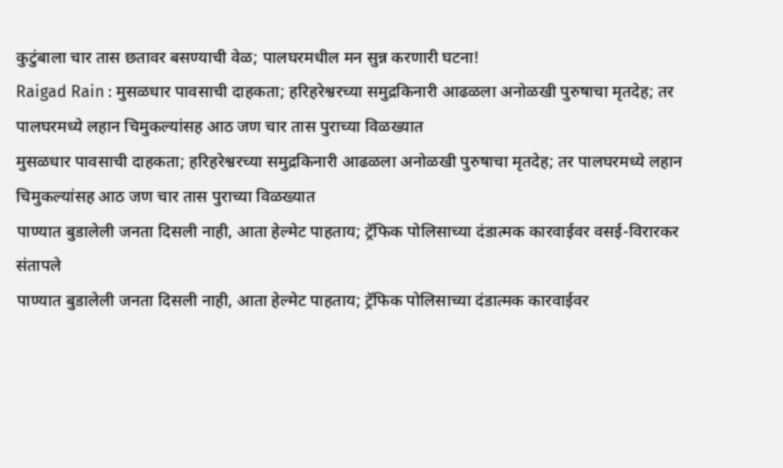कुटुंबाला चार तास छतावर बसण्याची वेळ; पालघरमधील मन सुन्न करणारी घटना!
Raigad Rain : मुसळधार पावसाची दाहकता; हरिहरेश्वरच्या समुद्रकिनारी आढळला अनोळखी पुरुषाचा मृतदेह; तर पालघरमध्ये लहान चिमुकल्यांसह आठ जण चार तास पुराच्या विळख्यात
मुसळधार पावसाची दाहकता; हरिहरेश्वरच्या समुद्रकिनारी आढळला अनोळखी पुरुषाचा मृतदेह; तर पालघरमध्ये लहान चिमुकल्यांसह आठ जण चार तास पुराच्या विळख्यात
पाण्यात बुडालेली जनता दिसली नाही, आता हेल्मेट पाहताय; ट्रॅफिक पोलिसाच्या दंडात्मक कारवाईवर वसई-विरारकर संतापले
पाण्यात बुडालेली जनता दिसली नाही, आता हेल्मेट पाहताय; ट्रॅफिक पोलिसाच्या दंडात्मक कारवाईवर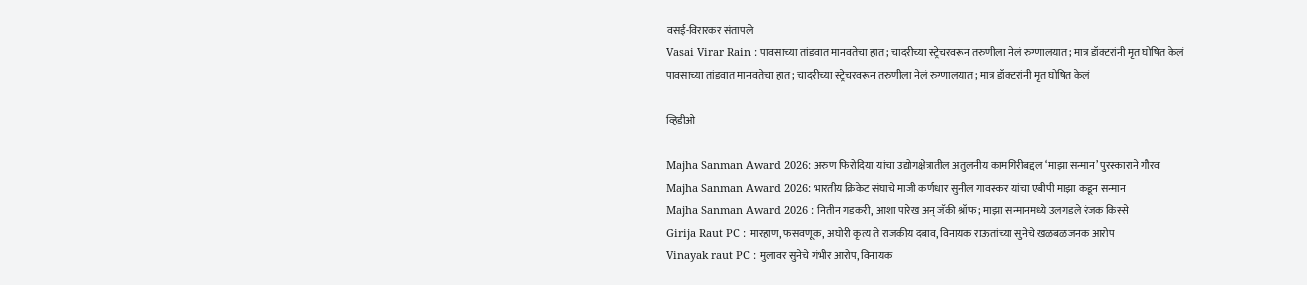वसई-विरारकर संतापले
Vasai Virar Rain : पावसाच्या तांडवात मानवतेचा हात; चादरीच्या स्ट्रेचरवरून तरुणीला नेलं रुग्णालयात; मात्र डॉक्टरांनी मृत घोषित केलं
पावसाच्या तांडवात मानवतेचा हात; चादरीच्या स्ट्रेचरवरून तरुणीला नेलं रुग्णालयात; मात्र डॉक्टरांनी मृत घोषित केलं

व्हिडीओ

Majha Sanman Award 2026: अरुण फिरोदिया यांचा उद्योगक्षेत्रातील अतुलनीय कामगिरीबद्दल ‘माझा सन्मान’ पुरस्काराने गौरव
Majha Sanman Award 2026: भारतीय क्रिकेट संघाचे माजी कर्णधार सुनील गावस्कर यांचा एबीपी माझा कडून सन्मान
Majha Sanman Award 2026 : नितीन गडकरी, आशा पारेख अन् जॅकी श्रॉफ; माझा सन्मानमध्ये उलगडले रंजक किस्से
Girija Raut PC : मारहाण, फसवणूक, अघोरी कृत्य ते राजकीय दबाव, विनायक राऊतांच्या सुनेचे खळबळजनक आरोप
Vinayak raut PC : मुलावर सुनेचे गंभीर आरोप, विनायक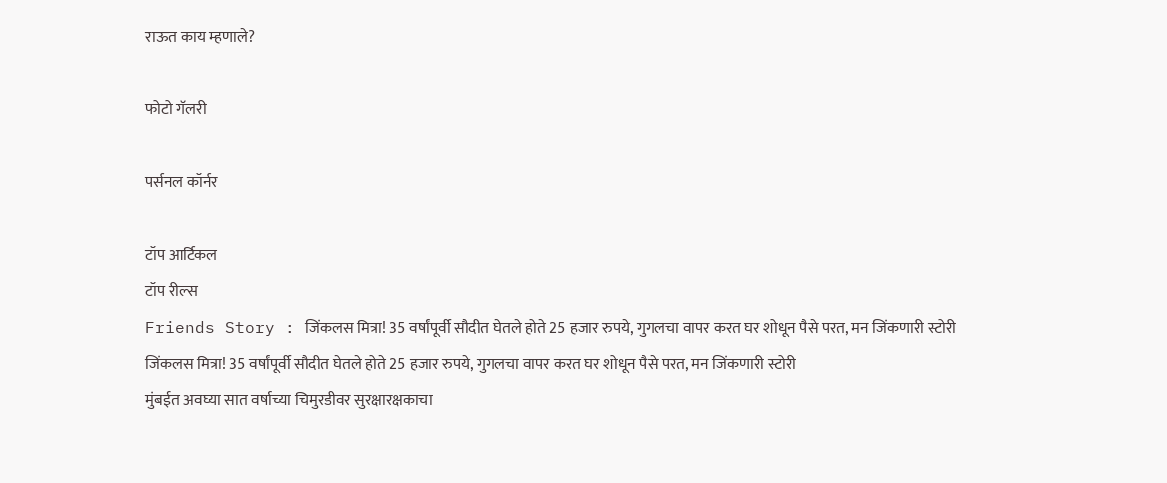राऊत काय म्हणाले?

फोटो गॅलरी

पर्सनल कॉर्नर

टॉप आर्टिकल
टॉप रील्स
Friends Story : जिंकलस मित्रा! 35 वर्षांपूर्वी सौदीत घेतले होते 25 हजार रुपये, गुगलचा वापर करत घर शोधून पैसे परत, मन जिंकणारी स्टोरी
जिंकलस मित्रा! 35 वर्षांपूर्वी सौदीत घेतले होते 25 हजार रुपये, गुगलचा वापर करत घर शोधून पैसे परत, मन जिंकणारी स्टोरी
मुंबईत अवघ्या सात वर्षाच्या चिमुरडीवर सुरक्षारक्षकाचा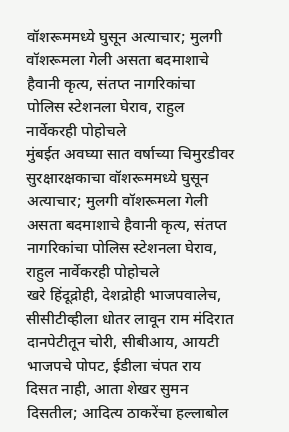वॉशरूममध्ये घुसून अत्याचार; मुलगी वॉशरूमला गेली असता बदमाशाचे हैवानी कृत्य, संतप्त नागरिकांचा पोलिस स्टेशनला घेराव, राहुल नार्वेकरही पोहोचले
मुंबईत अवघ्या सात वर्षाच्या चिमुरडीवर सुरक्षारक्षकाचा वॉशरूममध्ये घुसून अत्याचार; मुलगी वॉशरूमला गेली असता बदमाशाचे हैवानी कृत्य, संतप्त नागरिकांचा पोलिस स्टेशनला घेराव, राहुल नार्वेकरही पोहोचले
खरे हिंदूद्रोही, देशद्रोही भाजपवालेच, सीसीटीव्हीला धोतर लावून राम मंदिरात दानपेटीतून चोरी, सीबीआय, आयटी भाजपचे पोपट, ईडीला चंपत राय दिसत नाही, आता शेखर सुमन दिसतील; आदित्य ठाकरेंचा हल्लाबोल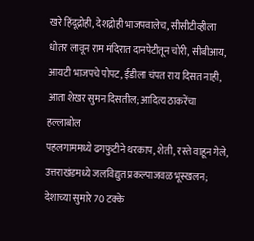खरे हिंदूद्रोही, देशद्रोही भाजपवालेच, सीसीटीव्हीला धोतर लावून राम मंदिरात दानपेटीतून चोरी, सीबीआय, आयटी भाजपचे पोपट, ईडीला चंपत राय दिसत नाही, आता शेखर सुमन दिसतील; आदित्य ठाकरेंचा हल्लाबोल
पहलगाममध्ये ढगफुटीने थरकाप, शेती, रस्ते वाहून गेले, उत्तराखंडमध्ये जलविद्युत प्रकल्पाजवळ भूस्खलन; देशाच्या सुमारे 70 टक्के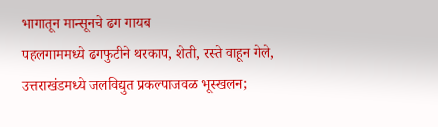भागातून मान्सूनचे ढग गायब
पहलगाममध्ये ढगफुटीने थरकाप, शेती, रस्ते वाहून गेले, उत्तराखंडमध्ये जलविद्युत प्रकल्पाजवळ भूस्खलन;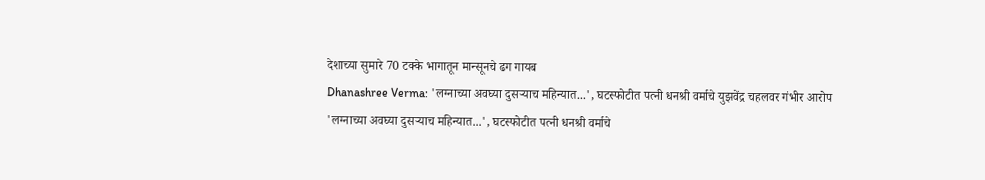देशाच्या सुमारे 70 टक्के भागातून मान्सूनचे ढग गायब
Dhanashree Verma: 'लग्नाच्या अवघ्या दुसऱ्याच महिन्यात...', घटस्फोटीत पत्नी धनश्री वर्माचे युझवेंद्र चहलवर गंभीर आरोप
'लग्नाच्या अवघ्या दुसऱ्याच महिन्यात...', घटस्फोटीत पत्नी धनश्री वर्माचे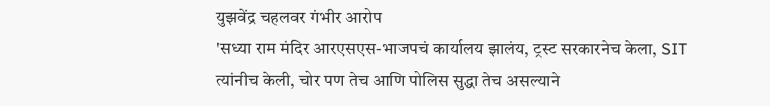युझवेंद्र चहलवर गंभीर आरोप
'सध्या राम मंदिर आरएसएस-भाजपचं कार्यालय झालंय, ट्रस्ट सरकारनेच केला, SIT त्यांनीच केली, चोर पण तेच आणि पोलिस सुद्धा तेच असल्याने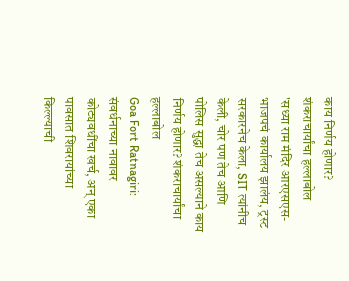काय निर्णय होणार? शंकराचार्यांचा हल्लाबोल
'सध्या राम मंदिर आरएसएस-भाजपचं कार्यालय झालंय, ट्रस्ट सरकारनेच केला, SIT त्यांनीच केली, चोर पण तेच आणि पोलिस सुद्धा तेच असल्याने काय निर्णय होणार? शंकराचार्यांचा हल्लाबोल
Goa Fort Ratnagiri: संवर्धनाच्या नावावर कोट्यवधींचा खर्च, अन् एका पावसात शिवरायांच्या किल्ल्याची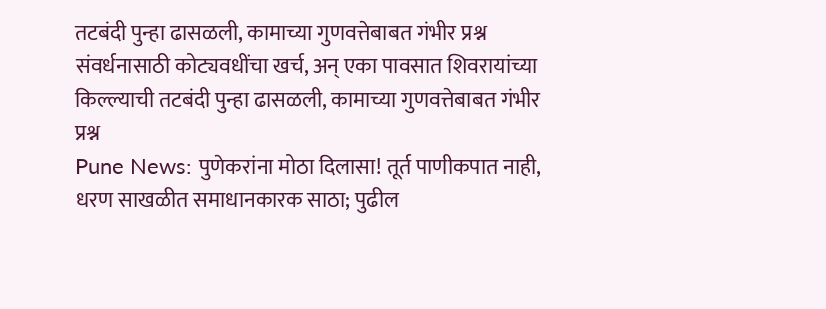तटबंदी पुन्हा ढासळली, कामाच्या गुणवत्तेबाबत गंभीर प्रश्न
संवर्धनासाठी कोट्यवधींचा खर्च, अन् एका पावसात शिवरायांच्या किल्ल्याची तटबंदी पुन्हा ढासळली, कामाच्या गुणवत्तेबाबत गंभीर प्रश्न
Pune News: पुणेकरांना मोठा दिलासा! तूर्त पाणीकपात नाही, धरण साखळीत समाधानकारक साठा; पुढील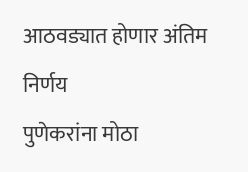आठवड्यात होणार अंतिम निर्णय
पुणेकरांना मोठा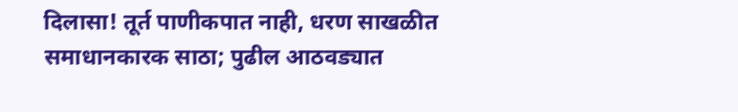दिलासा! तूर्त पाणीकपात नाही, धरण साखळीत समाधानकारक साठा; पुढील आठवड्यात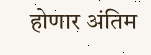होणार अंतिम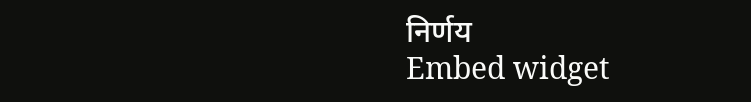निर्णय
Embed widget